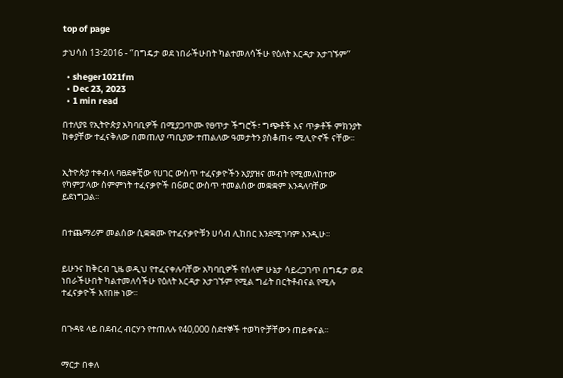top of page

ታህሳስ 13፣2016 - ‘’በግዴታ ወደ ነበራችሁበት ካልተመለሳችሁ የዕለት እርዳታ አታገኙም’’

  • sheger1021fm
  • Dec 23, 2023
  • 1 min read

በተለያዩ የኢትዮጵያ አካባቢዎች በሚያጋጥሙ የፀጥታ ችግሮች፣ ግጭቶች እና ጥቃቶች ምክንያት ከቀያቸው ተፈናቅለው በመጠለያ ጣቢያው ተጠልለው ዓመታትን ያስቆጠሩ ሚሊዮኖች ናቸው፡፡


ኢትዮጵያ ተቀብላ ባፀደቀቺው የሀገር ውስጥ ተፈናቃዮችን አያያዝና መብት የሚመለከተው የካምፓላው ስምምነት ተፈናቃዮች በ6ወር ውስጥ ተመልሰው መቋቋም እንዳለባቸው ይደነግጋል፡፡


በተጨማሪም መልሰው ሲቋቋሙ የተፈናቃዮቹን ሀሳብ ሊከበር እንደሚገባም እንዲሁ፡፡


ይሁንና ከቅርብ ጊዜ ወዲህ የተፈናቀሉባቸው አካባቢዎች የሰላም ሁኔታ ሳይረጋገጥ በግዴታ ወደ ነበራችሁበት ካልተመለሳችሁ የዕለት እርዳታ አታገኙም የሚል ግፊት በርትቶብናል የሚሉ ተፈናቃዮች እየበዙ ነው፡፡


በጉዳዩ ላይ በደብረ ብርሃን የተጠለሉ የ40,000 ስደተኞች ተወካዮቻቸውን ጠይቀናል፡፡


ማርታ በቀለ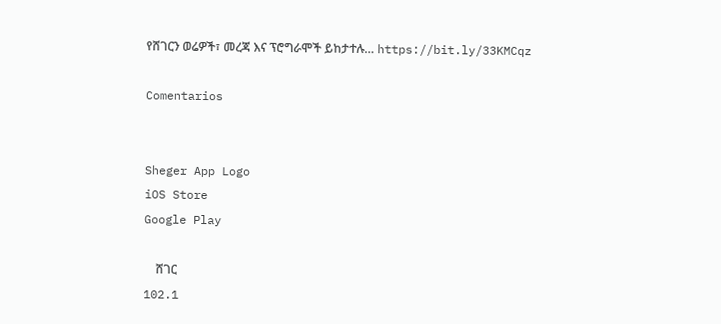የሸገርን ወሬዎች፣ መረጃ እና ፕሮግራሞች ይከታተሉ… https://bit.ly/33KMCqz

Comentarios


Sheger App Logo
iOS Store
Google Play

    ሸገር
102.1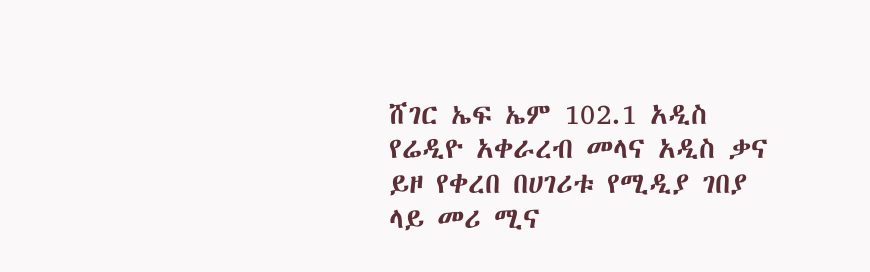ሸገር ኤፍ ኤም 102.1 አዲስ የሬዲዮ አቀራረብ መላና አዲስ ቃና ይዞ የቀረበ በሀገሪቱ የሚዲያ ገበያ ላይ መሪ ሚና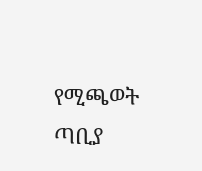የሚጫወት ጣቢያ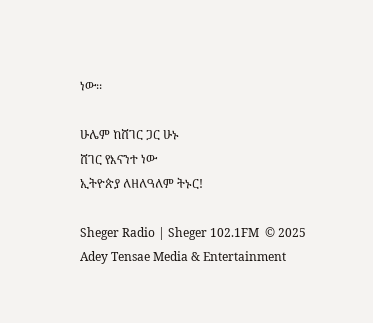ነው፡፡

ሁሌም ከሸገር ጋር ሁኑ
ሸገር የእናንተ ነው
ኢትዮጵያ ለዘለዓለም ትኑር!

Sheger Radio | Sheger 102.1FM  © 2025 Adey Tensae Media & Entertainment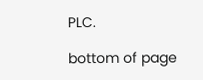PLC.

bottom of page